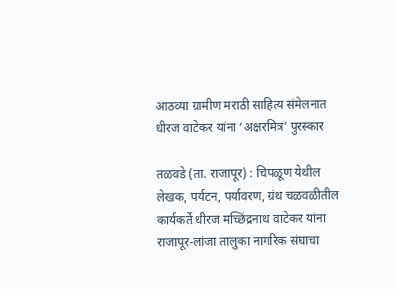आठव्या ग्रामीण मराठी साहित्य संमेलनात धीरज वाटेकर यांना ‘अक्षरमित्र’ पुरस्कार

तळवडे (ता. राजापूर) : चिपळूण येथील लेखक, पर्यटन, पर्यावरण, ग्रंथ चळवळीतील कार्यकर्ते धीरज मच्छिंद्रनाथ वाटेकर यांना राजापूर-लांजा तालुका नागरिक संघाचा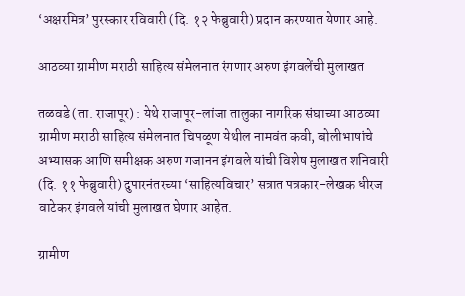‘अक्षरमित्र’ पुरस्कार रविवारी (दि. १२ फेब्रुवारी) प्रदान करण्यात येणार आहे.

आठव्या ग्रामीण मराठी साहित्य संमेलनात रंगणार अरुण इंगवलेंची मुलाखत

तळवडे (ता. राजापूर) : येथे राजापूर-लांजा तालुका नागरिक संघाच्या आठव्या ग्रामीण मराठी साहित्य संमेलनात चिपळूण येथील नामवंत कवी, बोलीभाषांचे अभ्यासक आणि समीक्षक अरुण गजानन इंगवले यांची विशेष मुलाखत शनिवारी (दि. ११ फेब्रुवारी) दुपारनंतरच्या ‘साहित्यविचार’ सत्रात पत्रकार-लेखक धीरज वाटेकर इंगवले यांची मुलाखत घेणार आहेत.

ग्रामीण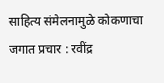साहित्य संमेलनामुळे कोकणाचा जगात प्रचार : रवींद्र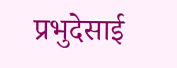प्रभुदेसाई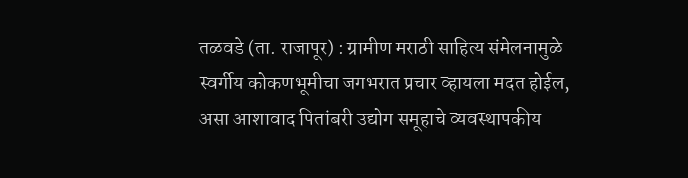तळवडे (ता. राजापूर) : ग्रामीण मराठी साहित्य संमेलनामुळे स्वर्गीय कोकणभूमीचा जगभरात प्रचार व्हायला मदत होईल, असा आशावाद पितांबरी उद्योग समूहाचे व्यवस्थापकीय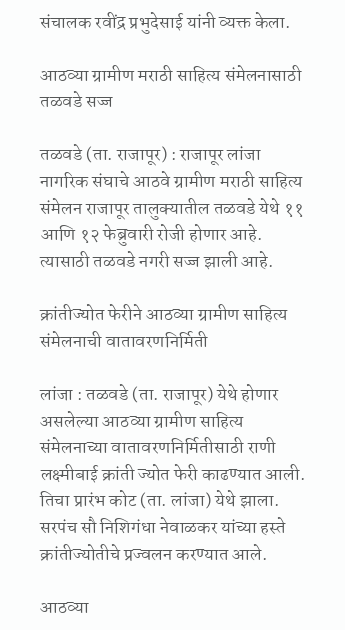संचालक रवींद्र प्रभुदेसाई यांनी व्यक्त केला.

आठव्या ग्रामीण मराठी साहित्य संमेलनासाठी तळवडे सज्ज

तळवडे (ता. राजापूर) : राजापूर लांजा नागरिक संघाचे आठवे ग्रामीण मराठी साहित्य संमेलन राजापूर तालुक्यातील तळवडे येथे ११ आणि १२ फेब्रुवारी रोजी होणार आहे. त्यासाठी तळवडे नगरी सज्ज झाली आहे.

क्रांतीज्योत फेरीने आठव्या ग्रामीण साहित्य संमेलनाची वातावरणनिर्मिती

लांजा : तळवडे (ता. राजापूर) येथे होणार असलेल्या आठव्या ग्रामीण साहित्य संमेलनाच्या वातावरणनिर्मितीसाठी राणी लक्ष्मीबाई क्रांती ज्योत फेरी काढण्यात आली. तिचा प्रारंभ कोट (ता. लांजा) येथे झाला. सरपंच सौ निशिगंधा नेवाळकर यांच्या हस्ते क्रांतीज्योतीचे प्रज्वलन करण्यात आले.

आठव्या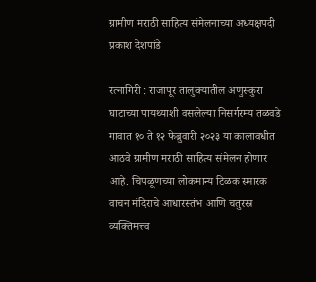ग्रामीण मराठी साहित्य संमेलनाच्या अध्यक्षपदी प्रकाश देशपांडे

रत्नागिरी : राजापूर तालुक्यातील अणुस्कुरा घाटाच्या पायथ्याशी वसलेल्या निसर्गरम्य तळवडे गावात १० ते १२ फेब्रुवारी २०२३ या कालावधीत आठवे ग्रामीण मराठी साहित्य संमेलन होणार आहे. चिपळूणच्या लोकमान्य टिळक स्मारक वाचन मंदिराचे आधारस्तंभ आणि चतुरस्र व्यक्तिमत्त्व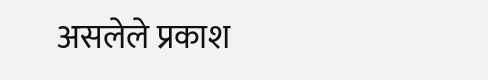असलेले प्रकाश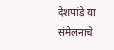देशपांडे या संमेलनाचे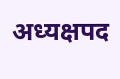अध्यक्षपद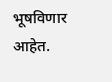भूषविणार आहेत.